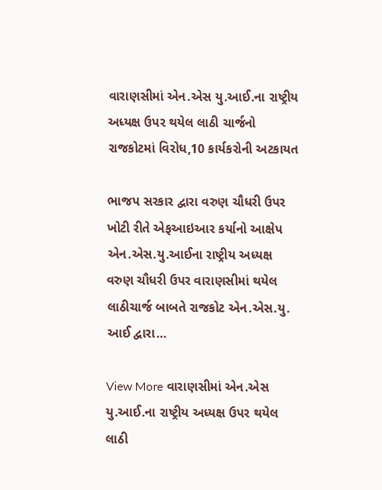વારાણસીમાં એન.એસ યુ.આઈ.ના રાષ્ટ્રીય અધ્યક્ષ ઉપર થયેલ લાઠી ચાર્જનો રાજકોટમાં વિરોધ,10 કાર્યકરોની અટકાયત

ભાજપ સરકાર દ્વારા વરુણ ચૌધરી ઉપર ખોટી રીતે એફઆઇઆર કર્યાનો આક્ષેપ એન.એસ.યુ.આઈના રાષ્ટ્રીય અધ્યક્ષ વરુણ ચૌધરી ઉપર વારાણસીમાં થયેલ લાઠીચાર્જ બાબતે રાજકોટ એન.એસ.યુ. આઈ દ્વારા…

View More વારાણસીમાં એન.એસ યુ.આઈ.ના રાષ્ટ્રીય અધ્યક્ષ ઉપર થયેલ લાઠી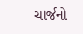ચાર્જનો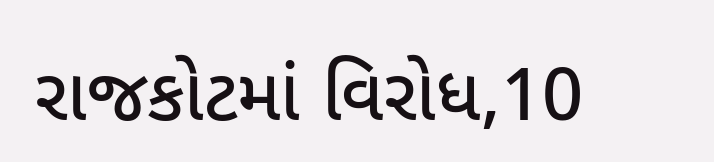રાજકોટમાં વિરોધ,10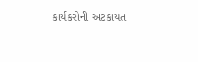કાર્યકરોની અટકાયત